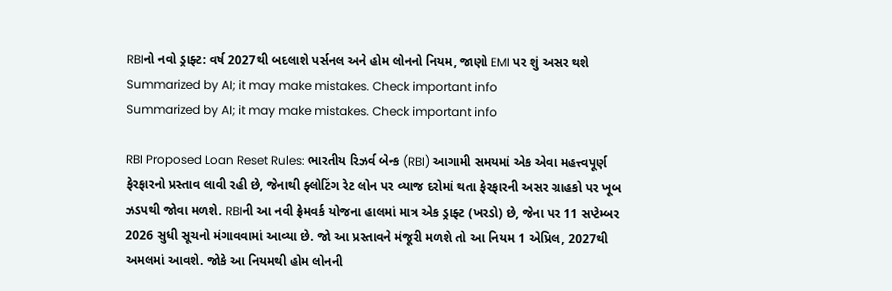RBIનો નવો ડ્રાફ્ટ: વર્ષ 2027થી બદલાશે પર્સનલ અને હોમ લોનનો નિયમ, જાણો EMI પર શું અસર થશે
Summarized by AI; it may make mistakes. Check important info
Summarized by AI; it may make mistakes. Check important info

RBI Proposed Loan Reset Rules: ભારતીય રિઝર્વ બેન્ક (RBI) આગામી સમયમાં એક એવા મહત્ત્વપૂર્ણ ફેરફારનો પ્રસ્તાવ લાવી રહી છે, જેનાથી ફ્લોટિંગ રેટ લોન પર વ્યાજ દરોમાં થતા ફેરફારની અસર ગ્રાહકો પર ખૂબ ઝડપથી જોવા મળશે. RBIની આ નવી ફ્રેમવર્ક યોજના હાલમાં માત્ર એક ડ્રાફ્ટ (ખરડો) છે, જેના પર 11 સપ્ટેમ્બર 2026 સુધી સૂચનો મંગાવવામાં આવ્યા છે. જો આ પ્રસ્તાવને મંજૂરી મળશે તો આ નિયમ 1 એપ્રિલ, 2027થી અમલમાં આવશે. જોકે આ નિયમથી હોમ લોનની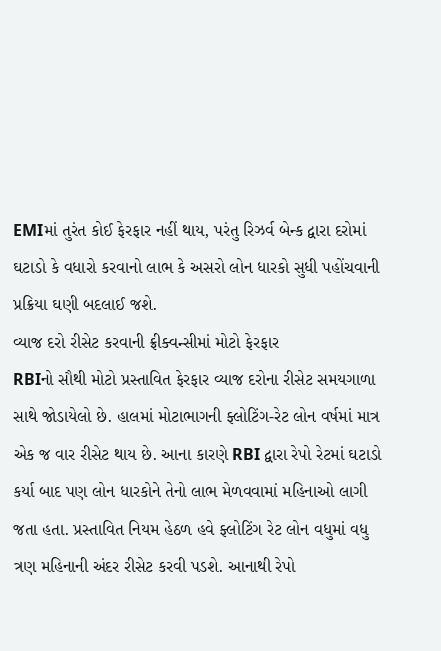EMIમાં તુરંત કોઈ ફેરફાર નહીં થાય, પરંતુ રિઝર્વ બેન્ક દ્વારા દરોમાં ઘટાડો કે વધારો કરવાનો લાભ કે અસરો લોન ધારકો સુધી પહોંચવાની પ્રક્રિયા ઘણી બદલાઈ જશે.
વ્યાજ દરો રીસેટ કરવાની ફ્રીક્વન્સીમાં મોટો ફેરફાર
RBIનો સૌથી મોટો પ્રસ્તાવિત ફેરફાર વ્યાજ દરોના રીસેટ સમયગાળા સાથે જોડાયેલો છે. હાલમાં મોટાભાગની ફ્લોટિંગ-રેટ લોન વર્ષમાં માત્ર એક જ વાર રીસેટ થાય છે. આના કારણે RBI દ્વારા રેપો રેટમાં ઘટાડો કર્યા બાદ પણ લોન ધારકોને તેનો લાભ મેળવવામાં મહિનાઓ લાગી જતા હતા. પ્રસ્તાવિત નિયમ હેઠળ હવે ફ્લોટિંગ રેટ લોન વધુમાં વધુ ત્રણ મહિનાની અંદર રીસેટ કરવી પડશે. આનાથી રેપો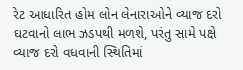રેટ આધારિત હોમ લોન લેનારાઓને વ્યાજ દરો ઘટવાનો લાભ ઝડપથી મળશે, પરંતુ સામે પક્ષે વ્યાજ દરો વધવાની સ્થિતિમાં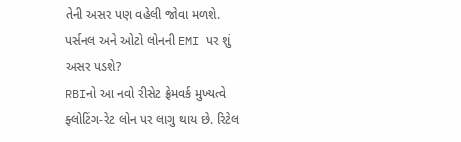તેની અસર પણ વહેલી જોવા મળશે.
પર્સનલ અને ઓટો લોનની EMI પર શું અસર પડશે?
RBIનો આ નવો રીસેટ ફ્રેમવર્ક મુખ્યત્વે ફ્લોટિંગ-રેટ લોન પર લાગુ થાય છે. રિટેલ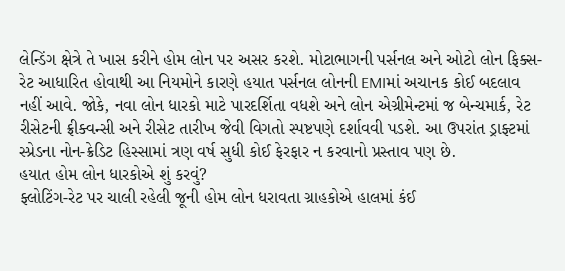લેન્ડિંગ ક્ષેત્રે તે ખાસ કરીને હોમ લોન પર અસર કરશે. મોટાભાગની પર્સનલ અને ઓટો લોન ફિક્સ-રેટ આધારિત હોવાથી આ નિયમોને કારણે હયાત પર્સનલ લોનની EMIમાં અચાનક કોઈ બદલાવ નહીં આવે. જોકે, નવા લોન ધારકો માટે પારદર્શિતા વધશે અને લોન એગ્રીમેન્ટમાં જ બેન્ચમાર્ક, રેટ રીસેટની ફ્રીક્વન્સી અને રીસેટ તારીખ જેવી વિગતો સ્પષ્ટપણે દર્શાવવી પડશે. આ ઉપરાંત ડ્રાફ્ટમાં સ્પ્રેડના નોન-ક્રેડિટ હિસ્સામાં ત્રણ વર્ષ સુધી કોઈ ફેરફાર ન કરવાનો પ્રસ્તાવ પણ છે.
હયાત હોમ લોન ધારકોએ શું કરવું?
ફ્લોટિંગ-રેટ પર ચાલી રહેલી જૂની હોમ લોન ધરાવતા ગ્રાહકોએ હાલમાં કંઈ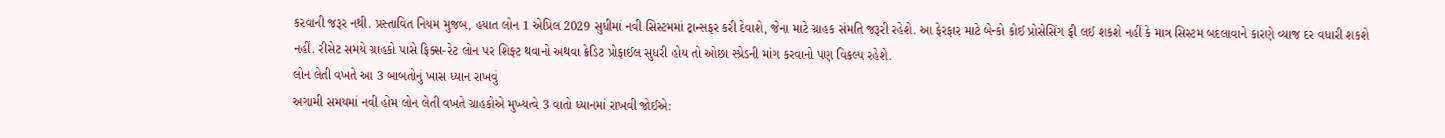કરવાની જરૂર નથી. પ્રસ્તાવિત નિયમ મુજબ, હયાત લોન 1 એપ્રિલ 2029 સુધીમાં નવી સિસ્ટમમાં ટ્રાન્સફર કરી દેવાશે, જેના માટે ગ્રાહક સંમતિ જરૂરી રહેશે. આ ફેરફાર માટે બેન્કો કોઈ પ્રોસેસિંગ ફી લઈ શકશે નહીં કે માત્ર સિસ્ટમ બદલાવાને કારણે વ્યાજ દર વધારી શકશે નહીં. રીસેટ સમયે ગ્રાહકો પાસે ફિક્સ-રેટ લોન પર શિફ્ટ થવાનો અથવા ક્રેડિટ પ્રોફાઈલ સુધરી હોય તો ઓછા સ્પ્રેડની માંગ કરવાનો પણ વિકલ્પ રહેશે.
લોન લેતી વખતે આ 3 બાબતોનું ખાસ ધ્યાન રાખવું
અગામી સમયમાં નવી હોમ લોન લેતી વખતે ગ્રાહકોએ મુખ્યત્વે 3 વાતો ધ્યાનમાં રાખવી જોઈએ: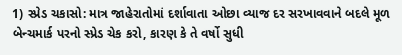1) સ્પ્રેડ ચકાસો: માત્ર જાહેરાતોમાં દર્શાવાતા ઓછા વ્યાજ દર સરખાવવાને બદલે મૂળ બેન્ચમાર્ક પરનો સ્પ્રેડ ચેક કરો, કારણ કે તે વર્ષો સુધી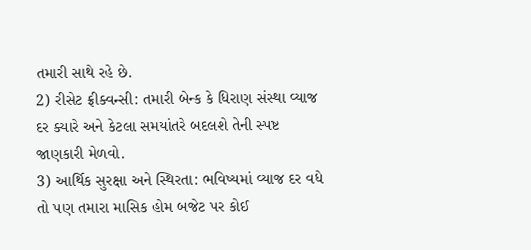તમારી સાથે રહે છે.
2) રીસેટ ફ્રીક્વન્સી: તમારી બેન્ક કે ધિરાણ સંસ્થા વ્યાજ દર ક્યારે અને કેટલા સમયાંતરે બદલશે તેની સ્પષ્ટ જાણકારી મેળવો.
3) આર્થિક સુરક્ષા અને સ્થિરતા: ભવિષ્યમાં વ્યાજ દર વધે તો પણ તમારા માસિક હોમ બજેટ પર કોઈ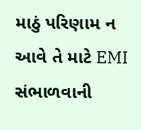માઠું પરિણામ ન આવે તે માટે EMI સંભાળવાની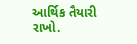આર્થિક તૈયારી રાખો.